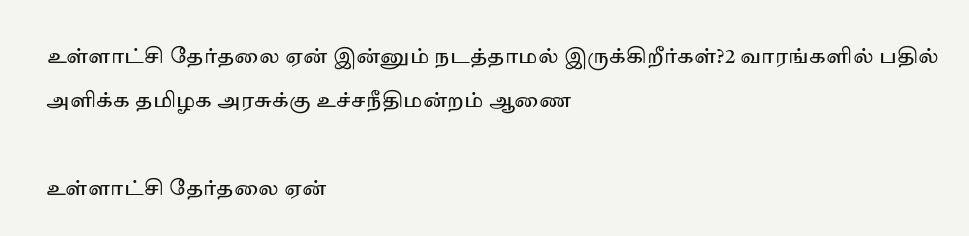உள்ளாட்சி தேர்தலை ஏன் இன்னும் நடத்தாமல் இருக்கிறீர்கள்?2 வாரங்களில் பதில் அளிக்க தமிழக அரசுக்கு உச்சநீதிமன்றம் ஆணை

உள்ளாட்சி தேர்தலை ஏன்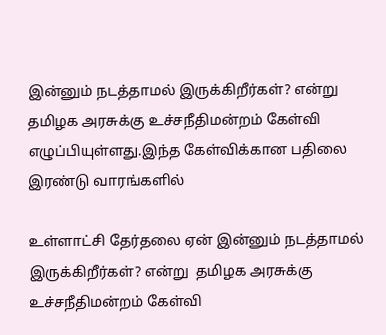இன்னும் நடத்தாமல் இருக்கிறீர்கள்? என்று  தமிழக அரசுக்கு உச்சநீதிமன்றம் கேள்வி  எழுப்பியுள்ளது.இந்த கேள்விக்கான பதிலை இரண்டு வாரங்களில்

உள்ளாட்சி தேர்தலை ஏன் இன்னும் நடத்தாமல் இருக்கிறீர்கள்? என்று  தமிழக அரசுக்கு உச்சநீதிமன்றம் கேள்வி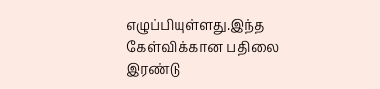எழுப்பியுள்ளது.இந்த கேள்விக்கான பதிலை இரண்டு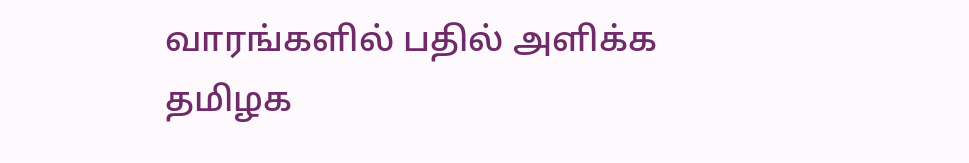வாரங்களில் பதில் அளிக்க தமிழக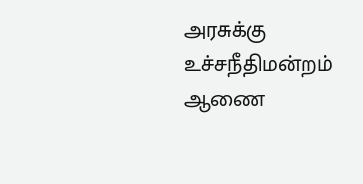அரசுக்கு உச்சநீதிமன்றம் ஆணை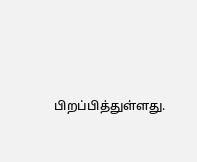பிறப்பித்துள்ளது.